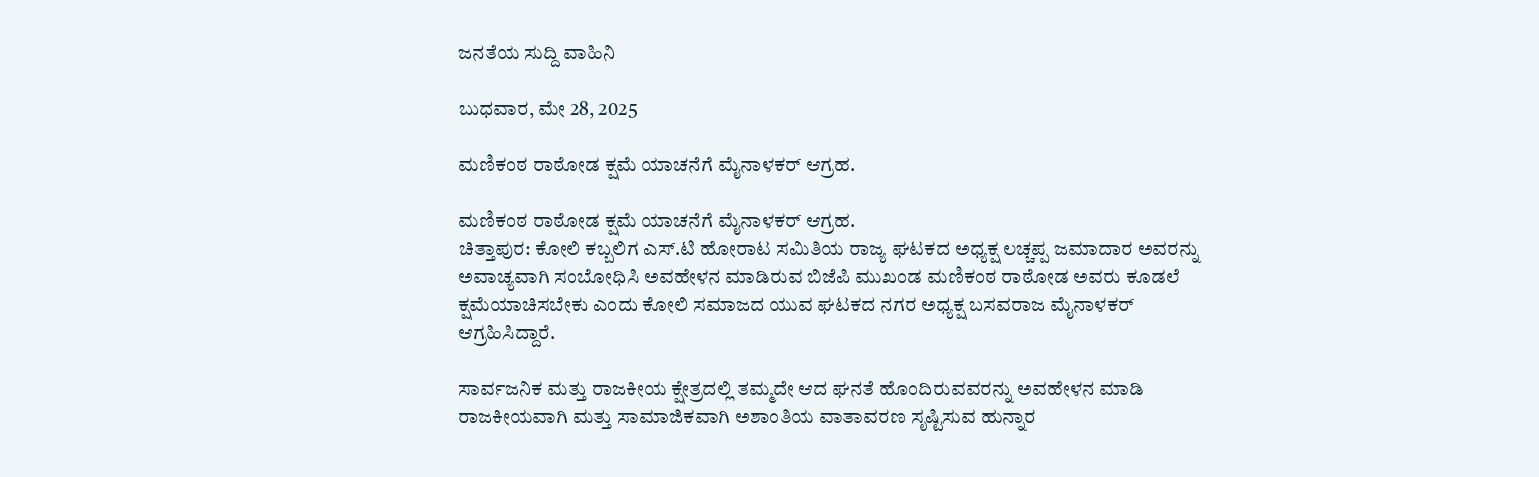ಜನತೆಯ ಸುದ್ದಿ ವಾಹಿನಿ

ಬುಧವಾರ, ಮೇ 28, 2025

ಮಣಿಕಂಠ ರಾಠೋಡ ಕ್ಷಮೆ ಯಾಚನೆಗೆ ಮೈನಾಳಕರ್ ಆಗ್ರಹ.

ಮಣಿಕಂಠ ರಾಠೋಡ ಕ್ಷಮೆ ಯಾಚನೆಗೆ ಮೈನಾಳಕರ್ ಆಗ್ರಹ.
ಚಿತ್ತಾಪುರ: ಕೋಲಿ ಕಬ್ಬಲಿಗ ಎಸ್.ಟಿ ಹೋರಾಟ ಸಮಿತಿಯ ರಾಜ್ಯ ಘಟಕದ ಅಧ್ಯಕ್ಷ ಲಚ್ಚಪ್ಪ ಜಮಾದಾರ ಅವರನ್ನು ಅವಾಚ್ಯವಾಗಿ ಸಂಬೋಧಿಸಿ ಅವಹೇಳನ ಮಾಡಿರುವ ಬಿಜೆಪಿ ಮುಖಂಡ ಮಣಿಕಂಠ ರಾಠೋಡ ಅವರು ಕೂಡಲೆ ಕ್ಷಮೆಯಾಚಿಸಬೇಕು ಎಂದು ಕೋಲಿ ಸಮಾಜದ ಯುವ ಘಟಕದ ನಗರ ಅಧ್ಯಕ್ಷ ಬಸವರಾಜ ಮೈನಾಳಕರ್ ಆಗ್ರಹಿಸಿದ್ದಾರೆ.

ಸಾರ್ವಜನಿಕ ಮತ್ತು ರಾಜಕೀಯ ಕ್ಷೇತ್ರದಲ್ಲಿ ತಮ್ಮದೇ ಆದ ಘನತೆ ಹೊಂದಿರುವವರನ್ನು ಅವಹೇಳನ ಮಾಡಿ ರಾಜಕೀಯವಾಗಿ ಮತ್ತು ಸಾಮಾಜಿಕವಾಗಿ ಅಶಾಂತಿಯ ವಾತಾವರಣ ಸೃಷ್ಟಿಸುವ ಹುನ್ನಾರ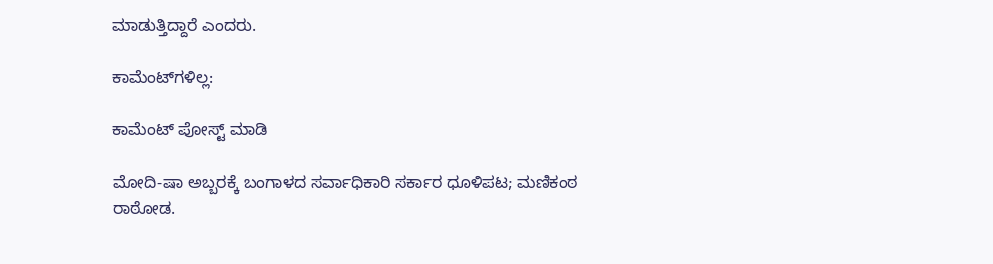ಮಾಡುತ್ತಿದ್ದಾರೆ ಎಂದರು.

ಕಾಮೆಂಟ್‌ಗಳಿಲ್ಲ:

ಕಾಮೆಂಟ್‌‌ ಪೋಸ್ಟ್‌ ಮಾಡಿ

ಮೋದಿ-ಷಾ ಅಬ್ಬರಕ್ಕೆ ಬಂಗಾಳದ ಸರ್ವಾಧಿಕಾರಿ ಸರ್ಕಾರ ಧೂಳಿಪಟ; ಮಣಿಕಂಠ ರಾಠೋಡ.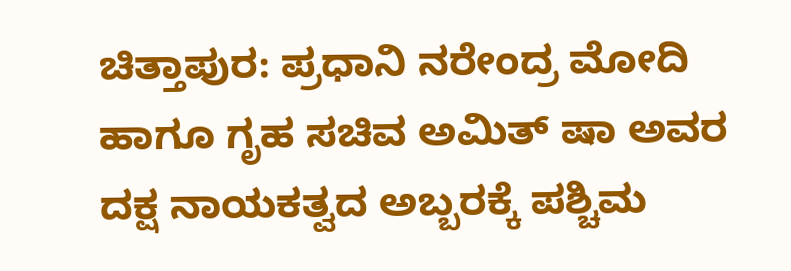ಚಿತ್ತಾಪುರ: ಪ್ರಧಾನಿ ನರೇಂದ್ರ ಮೋದಿ ಹಾಗೂ ಗೃಹ ಸಚಿವ ಅಮಿತ್ ಷಾ ಅವರ ದಕ್ಷ ನಾಯಕತ್ವದ ಅಬ್ಬರಕ್ಕೆ ಪಶ್ಚಿಮ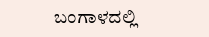ಬಂಗಾಳದಲ್ಲಿ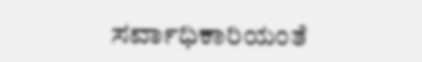ಸರ್ವಾಧಿಕಾರಿಯಂತೆ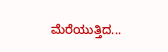ಮೆರೆಯುತ್ತಿದ...